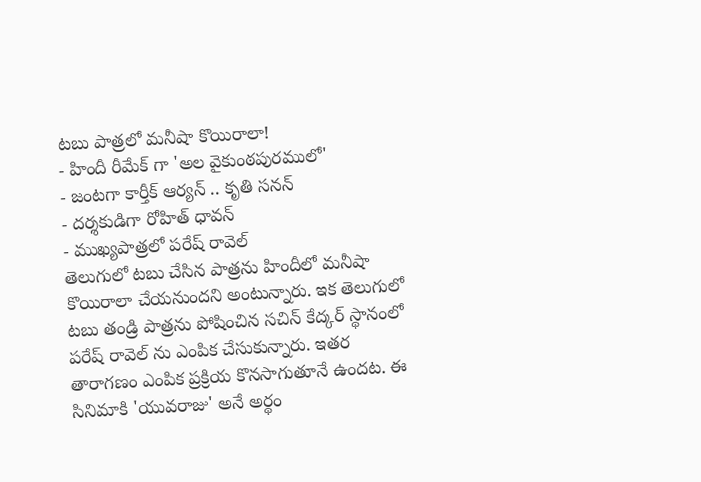టబు పాత్రలో మనీషా కొయిరాలా!
- హిందీ రీమేక్ గా 'అల వైకుంఠపురములో'
- జంటగా కార్తీక్ ఆర్యన్ .. కృతి సనన్
- దర్శకుడిగా రోహిత్ ధావన్
- ముఖ్యపాత్రలో పరేష్ రావెల్
తెలుగులో టబు చేసిన పాత్రను హిందీలో మనీషా కొయిరాలా చేయనుందని అంటున్నారు. ఇక తెలుగులో టబు తండ్రి పాత్రను పోషించిన సచిన్ కేద్కర్ స్థానంలో పరేష్ రావెల్ ను ఎంపిక చేసుకున్నారు. ఇతర తారాగణం ఎంపిక ప్రక్రియ కొనసాగుతూనే ఉందట. ఈ సినిమాకి 'యువరాజు' అనే అర్థం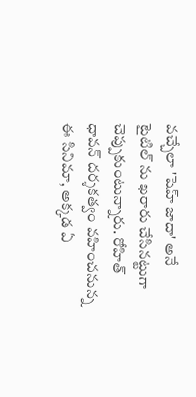వచ్చేలా 'షెహ్ జాదా' అనే టైటిల్ ను ఖరారు చేసినట్టుగా చెప్పుకుంటున్నారు. రోహిత్ ధావన్ దర్శకత్వం వహించనున్న ఈ సినిమా, అక్కడ ఏ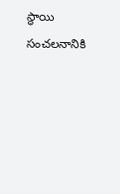స్థాయి సంచలనానికి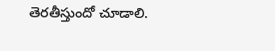తెరతీస్తుందో చూడాలి.